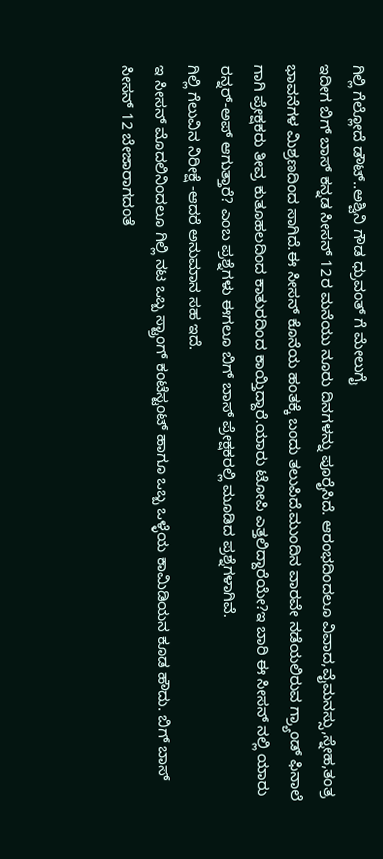ಗಿಲ್ಲಿ ಗೆಲ್ಲೋದೆ ಡೌಟ್..ಅಶ್ವಿನಿ ಗೌಡ ಧ್ರುವಂತ್ ಗೆ ಮೇಲುಗೈ
ಇದೀಗ ಬಿಗ್ ಬಾಸ್ ಕನ್ನಡ ಸೀಸನ್ 12ರ ಮನೆಯು ನೂರು ದಿನಗಳನ್ನು ಪೂರೈಸಿದೆ. ಆರಂಭದಿಂದಲೂ ವಿವಾದ,ವೈಮನಸ್ಸು,ಸ್ನೇಹ,ತಂತ್ರ ಭಾವನೆಗಳ ಮಿಶ್ರಣದಿಂದ ಸಾಗಿದೆ.ಈ ಸೀಸನ್ ಕೊನೆಯ ಹಂತಕ್ಕೆ ಬಂದು ತಲುಪಿದೆ.ಮುಂದಿನ ವಾರವೇ ನಡೆಯಲಿರುವ ಗ್ರ್ಯಾಂಡ್ ಫಿನಾಲೆ ಗಾಗಿ ಪ್ರೇಕ್ಷಕರು ತೀವ್ರ ಕುತೂಹಲದಿಂದ ಕಾತುರದಿಂದ ಕಾಯ್ತಿದ್ದಾರೆ.ಯಾರು ಟೋಪಿ ಎತ್ತಲಿದ್ದಾರೆಯೇ?ಇ ಬಾರಿ ಈ ಸೀಸನ್ ನಲ್ಲಿ ಯಾರು ರನ್ನರ್-ಅಪ್ ಆಗುತ್ತಾರೆ? ಎಂಬ ಪ್ರಶ್ನೆಗಳು ಈಗಲೂ ಬಿಗ್ ಬಾಸ್ ಪ್ರೇಕ್ಷಕರಲ್ಲಿ ಮೂಡಿದ ಪ್ರಶ್ನೆಗಳಾಗಿವೆ.
ಗಿಲ್ಲಿ ಗೆಲುವಿನ ನಿರೀಕ್ಷೆ -ಆದರೆ ಅನುಮಾನ ಸಹ ಇದೆ.
ಇ ಸೀಸನ್ ಮೊದಲಿನಿಂದಲೂ ಗಿಲ್ಲಿ ನಟ ಒಬ್ಬ ಸ್ಟ್ರಾಂಗ್ ಕಂಟೆಸ್ಟಂಟ್ ಹಾಗೂ ಒಬ್ಬ ಒಳ್ಳೆಯ ಕಾಮಿಡಿಯನ ಕೂಡ ಹೌದು. ಬಿಗ್ ಬಾಸ್ ಸೀಸನ್ 12 ಬೇಜಾರಾಗದಂತೆ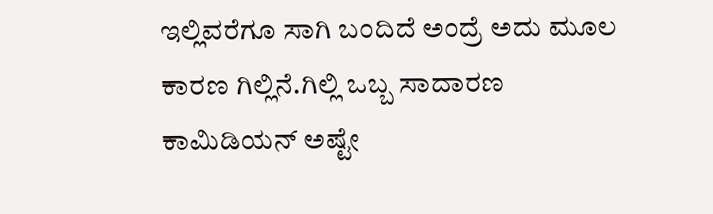ಇಲ್ಲಿವರೆಗೂ ಸಾಗಿ ಬಂದಿದೆ ಅಂದ್ರೆ ಅದು ಮೂಲ ಕಾರಣ ಗಿಲ್ಲಿನೆ.ಗಿಲ್ಲಿ ಒಬ್ಬ ಸಾದಾರಣ ಕಾಮಿಡಿಯನ್ ಅಷ್ಟೇ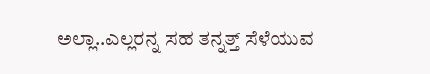ಅಲ್ಲಾ..ಎಲ್ಲರನ್ನ ಸಹ ತನ್ನತ್ತ್ ಸೆಳೆಯುವ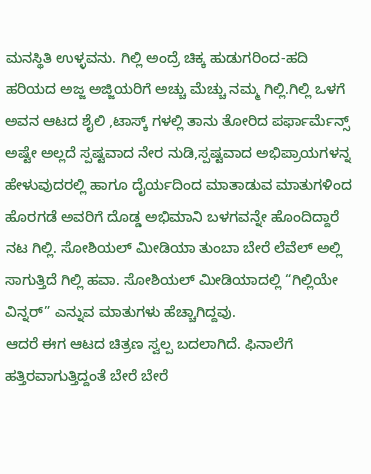ಮನಸ್ಥಿತಿ ಉಳ್ಳವನು. ಗಿಲ್ಲಿ ಅಂದ್ರೆ ಚಿಕ್ಕ ಹುಡುಗರಿಂದ-ಹದಿ ಹರಿಯದ ಅಜ್ಜ ಅಜ್ಜಿಯರಿಗೆ ಅಚ್ಚು ಮೆಚ್ಚು ನಮ್ಮ ಗಿಲ್ಲಿ.ಗಿಲ್ಲಿ ಒಳಗೆ ಅವನ ಆಟದ ಶೈಲಿ ,ಟಾಸ್ಕ್ ಗಳಲ್ಲಿ ತಾನು ತೋರಿದ ಪರ್ಫಾರ್ಮೆನ್ಸ್ ಅಷ್ಟೇ ಅಲ್ಲದೆ ಸ್ಪಷ್ಟವಾದ ನೇರ ನುಡಿ,ಸ್ಪಷ್ಟವಾದ ಅಭಿಪ್ರಾಯಗಳನ್ನ ಹೇಳುವುದರಲ್ಲಿ ಹಾಗೂ ದೈರ್ಯದಿಂದ ಮಾತಾಡುವ ಮಾತುಗಳಿಂದ ಹೊರಗಡೆ ಅವರಿಗೆ ದೊಡ್ಡ ಅಭಿಮಾನಿ ಬಳಗವನ್ನೇ ಹೊಂದಿದ್ದಾರೆ ನಟ ಗಿಲ್ಲಿ. ಸೋಶಿಯಲ್ ಮೀಡಿಯಾ ತುಂಬಾ ಬೇರೆ ಲೆವೆಲ್ ಅಲ್ಲಿ ಸಾಗುತ್ತಿದೆ ಗಿಲ್ಲಿ ಹವಾ. ಸೋಶಿಯಲ್ ಮೀಡಿಯಾದಲ್ಲಿ “ಗಿಲ್ಲಿಯೇ ವಿನ್ನರ್” ಎನ್ನುವ ಮಾತುಗಳು ಹೆಚ್ಚಾಗಿದ್ದವು.
ಆದರೆ ಈಗ ಆಟದ ಚಿತ್ರಣ ಸ್ವಲ್ಪ ಬದಲಾಗಿದೆ. ಫಿನಾಲೆಗೆ ಹತ್ತಿರವಾಗುತ್ತಿದ್ದಂತೆ ಬೇರೆ ಬೇರೆ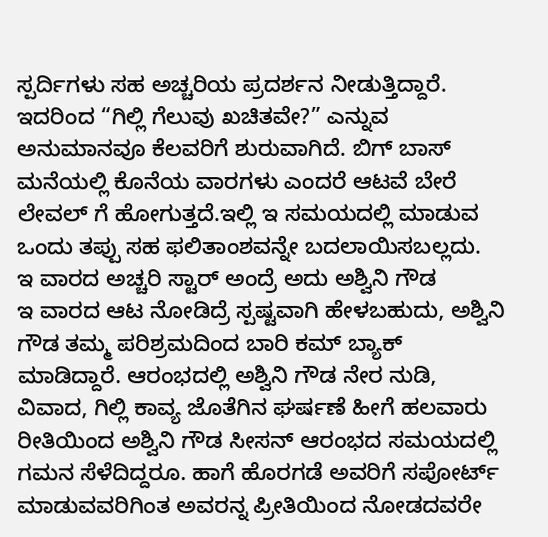ಸ್ಪರ್ದಿಗಳು ಸಹ ಅಚ್ಚರಿಯ ಪ್ರದರ್ಶನ ನೀಡುತ್ತಿದ್ದಾರೆ. ಇದರಿಂದ “ಗಿಲ್ಲಿ ಗೆಲುವು ಖಚಿತವೇ?” ಎನ್ನುವ ಅನುಮಾನವೂ ಕೆಲವರಿಗೆ ಶುರುವಾಗಿದೆ. ಬಿಗ್ ಬಾಸ್ ಮನೆಯಲ್ಲಿ ಕೊನೆಯ ವಾರಗಳು ಎಂದರೆ ಆಟವೆ ಬೇರೆ ಲೇವಲ್ ಗೆ ಹೋಗುತ್ತದೆ.ಇಲ್ಲಿ ಇ ಸಮಯದಲ್ಲಿ ಮಾಡುವ ಒಂದು ತಪ್ಪು ಸಹ ಫಲಿತಾಂಶವನ್ನೇ ಬದಲಾಯಿಸಬಲ್ಲದು.
ಇ ವಾರದ ಅಚ್ಚರಿ ಸ್ಟಾರ್ ಅಂದ್ರೆ ಅದು ಅಶ್ವಿನಿ ಗೌಡ
ಇ ವಾರದ ಆಟ ನೋಡಿದ್ರೆ ಸ್ಪಷ್ಟವಾಗಿ ಹೇಳಬಹುದು, ಅಶ್ವಿನಿ ಗೌಡ ತಮ್ಮ ಪರಿಶ್ರಮದಿಂದ ಬಾರಿ ಕಮ್ ಬ್ಯಾಕ್ ಮಾಡಿದ್ದಾರೆ. ಆರಂಭದಲ್ಲಿ ಅಶ್ವಿನಿ ಗೌಡ ನೇರ ನುಡಿ, ವಿವಾದ, ಗಿಲ್ಲಿ ಕಾವ್ಯ ಜೊತೆಗಿನ ಘರ್ಷಣೆ ಹೀಗೆ ಹಲವಾರು ರೀತಿಯಿಂದ ಅಶ್ವಿನಿ ಗೌಡ ಸೀಸನ್ ಆರಂಭದ ಸಮಯದಲ್ಲಿ ಗಮನ ಸೆಳೆದಿದ್ದರೂ. ಹಾಗೆ ಹೊರಗಡೆ ಅವರಿಗೆ ಸಪೋರ್ಟ್ ಮಾಡುವವರಿಗಿಂತ ಅವರನ್ನ ಪ್ರೀತಿಯಿಂದ ನೋಡದವರೇ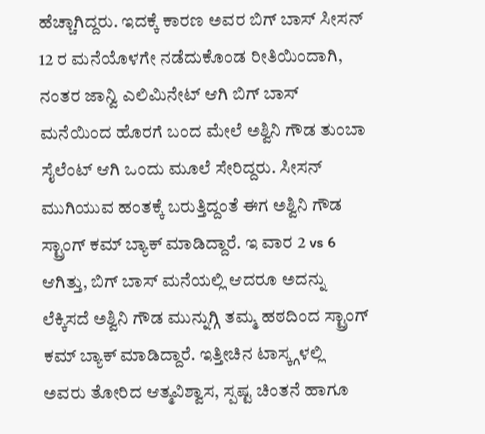ಹೆಚ್ಚಾಗಿದ್ದರು. ಇದಕ್ಕೆ ಕಾರಣ ಅವರ ಬಿಗ್ ಬಾಸ್ ಸೀಸನ್ 12 ರ ಮನೆಯೊಳಗೇ ನಡೆದುಕೊಂಡ ರೀತಿಯಿಂದಾಗಿ, ನಂತರ ಜಾನ್ವಿ ಎಲಿಮಿನೇಟ್ ಆಗಿ ಬಿಗ್ ಬಾಸ್ ಮನೆಯಿಂದ ಹೊರಗೆ ಬಂದ ಮೇಲೆ ಅಶ್ವಿನಿ ಗೌಡ ತುಂಬಾ ಸೈಲೆಂಟ್ ಆಗಿ ಒಂದು ಮೂಲೆ ಸೇರಿದ್ದರು. ಸೀಸನ್ ಮುಗಿಯುವ ಹಂತಕ್ಕೆ ಬರುತ್ತಿದ್ದಂತೆ ಈಗ ಅಶ್ವಿನಿ ಗೌಡ ಸ್ಟ್ರಾಂಗ್ ಕಮ್ ಬ್ಯಾಕ್ ಮಾಡಿದ್ದಾರೆ. ಇ ವಾರ 2 vs 6 ಆಗಿತ್ತು, ಬಿಗ್ ಬಾಸ್ ಮನೆಯಲ್ಲಿ ಆದರೂ ಅದನ್ನು ಲೆಕ್ಕಿಸದೆ ಅಶ್ವಿನಿ ಗೌಡ ಮುನ್ನುಗ್ಗಿ ತಮ್ಮ ಹಠದಿಂದ ಸ್ಟ್ರಾಂಗ್ ಕಮ್ ಬ್ಯಾಕ್ ಮಾಡಿದ್ದಾರೆ. ಇತ್ತೀಚಿನ ಟಾಸ್ಕ್ಗಳಲ್ಲಿ ಅವರು ತೋರಿದ ಆತ್ಮವಿಶ್ವಾಸ, ಸ್ಪಷ್ಟ ಚಿಂತನೆ ಹಾಗೂ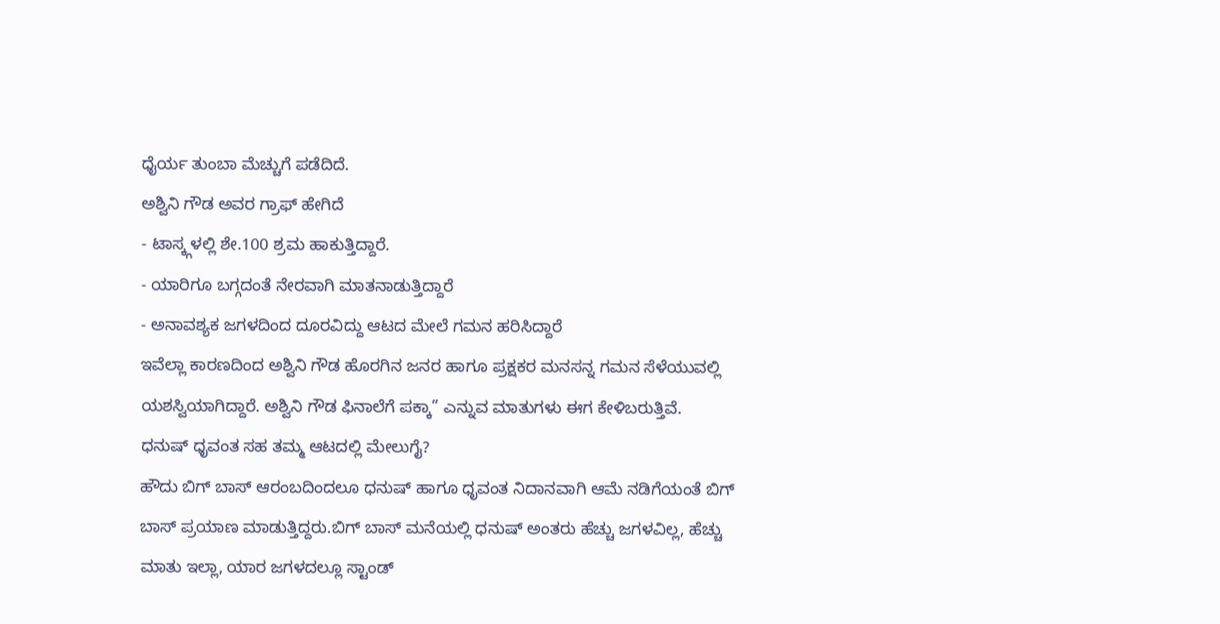ಧೈರ್ಯ ತುಂಬಾ ಮೆಚ್ಚುಗೆ ಪಡೆದಿದೆ.
ಅಶ್ವಿನಿ ಗೌಡ ಅವರ ಗ್ರಾಫ್ ಹೇಗಿದೆ
- ಟಾಸ್ಕ್ಗಳಲ್ಲಿ ಶೇ.100 ಶ್ರಮ ಹಾಕುತ್ತಿದ್ದಾರೆ.
- ಯಾರಿಗೂ ಬಗ್ಗದಂತೆ ನೇರವಾಗಿ ಮಾತನಾಡುತ್ತಿದ್ದಾರೆ
- ಅನಾವಶ್ಯಕ ಜಗಳದಿಂದ ದೂರವಿದ್ದು ಆಟದ ಮೇಲೆ ಗಮನ ಹರಿಸಿದ್ದಾರೆ
ಇವೆಲ್ಲಾ ಕಾರಣದಿಂದ ಅಶ್ವಿನಿ ಗೌಡ ಹೊರಗಿನ ಜನರ ಹಾಗೂ ಪ್ರಕ್ಷಕರ ಮನಸನ್ನ ಗಮನ ಸೆಳೆಯುವಲ್ಲಿ ಯಶಸ್ವಿಯಾಗಿದ್ದಾರೆ. ಅಶ್ವಿನಿ ಗೌಡ ಫಿನಾಲೆಗೆ ಪಕ್ಕಾ” ಎನ್ನುವ ಮಾತುಗಳು ಈಗ ಕೇಳಿಬರುತ್ತಿವೆ.
ಧನುಷ್ ಧೃವಂತ ಸಹ ತಮ್ಮ ಆಟದಲ್ಲಿ ಮೇಲುಗೈ?
ಹೌದು ಬಿಗ್ ಬಾಸ್ ಆರಂಬದಿಂದಲೂ ಧನುಷ್ ಹಾಗೂ ಧೃವಂತ ನಿದಾನವಾಗಿ ಆಮೆ ನಡಿಗೆಯಂತೆ ಬಿಗ್ ಬಾಸ್ ಪ್ರಯಾಣ ಮಾಡುತ್ತಿದ್ದರು.ಬಿಗ್ ಬಾಸ್ ಮನೆಯಲ್ಲಿ ಧನುಷ್ ಅಂತರು ಹೆಚ್ಚು ಜಗಳವಿಲ್ಲ, ಹೆಚ್ಚು ಮಾತು ಇಲ್ಲಾ, ಯಾರ ಜಗಳದಲ್ಲೂ ಸ್ಟಾಂಡ್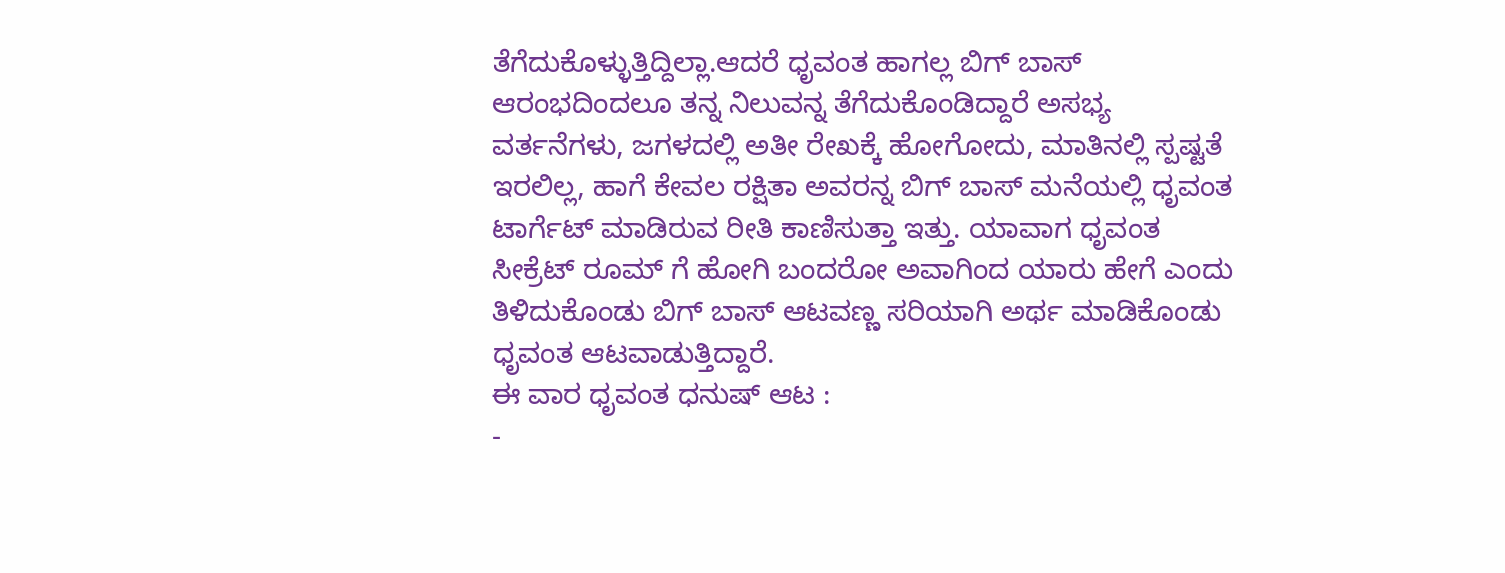ತೆಗೆದುಕೊಳ್ಳುತ್ತಿದ್ದಿಲ್ಲಾ.ಆದರೆ ಧೃವಂತ ಹಾಗಲ್ಲ ಬಿಗ್ ಬಾಸ್ ಆರಂಭದಿಂದಲೂ ತನ್ನ ನಿಲುವನ್ನ ತೆಗೆದುಕೊಂಡಿದ್ದಾರೆ ಅಸಭ್ಯ ವರ್ತನೆಗಳು, ಜಗಳದಲ್ಲಿ ಅತೀ ರೇಖಕ್ಕೆ ಹೋಗೋದು, ಮಾತಿನಲ್ಲಿ ಸ್ಪಷ್ಟತೆ ಇರಲಿಲ್ಲ, ಹಾಗೆ ಕೇವಲ ರಕ್ಷಿತಾ ಅವರನ್ನ ಬಿಗ್ ಬಾಸ್ ಮನೆಯಲ್ಲಿ ಧೃವಂತ ಟಾರ್ಗೆಟ್ ಮಾಡಿರುವ ರೀತಿ ಕಾಣಿಸುತ್ತಾ ಇತ್ತು. ಯಾವಾಗ ಧೃವಂತ ಸೀಕ್ರೆಟ್ ರೂಮ್ ಗೆ ಹೋಗಿ ಬಂದರೋ ಅವಾಗಿಂದ ಯಾರು ಹೇಗೆ ಎಂದು ತಿಳಿದುಕೊಂಡು ಬಿಗ್ ಬಾಸ್ ಆಟವಣ್ಣ ಸರಿಯಾಗಿ ಅರ್ಥ ಮಾಡಿಕೊಂಡು ಧೃವಂತ ಆಟವಾಡುತ್ತಿದ್ದಾರೆ.
ಈ ವಾರ ಧೃವಂತ ಧನುಷ್ ಆಟ :
-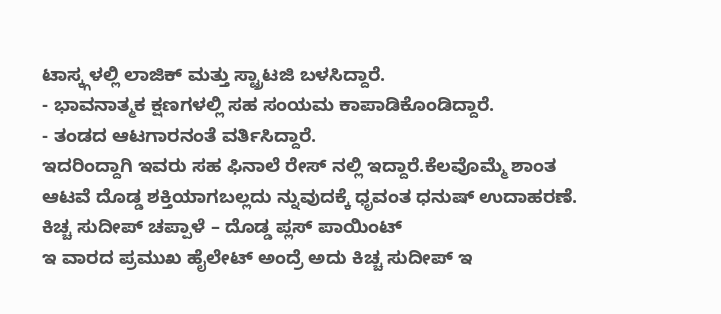ಟಾಸ್ಕ್ಗಳಲ್ಲಿ ಲಾಜಿಕ್ ಮತ್ತು ಸ್ಟ್ರಾಟಜಿ ಬಳಸಿದ್ದಾರೆ.
- ಭಾವನಾತ್ಮಕ ಕ್ಷಣಗಳಲ್ಲಿ ಸಹ ಸಂಯಮ ಕಾಪಾಡಿಕೊಂಡಿದ್ದಾರೆ.
- ತಂಡದ ಆಟಗಾರನಂತೆ ವರ್ತಿಸಿದ್ದಾರೆ.
ಇದರಿಂದ್ದಾಗಿ ಇವರು ಸಹ ಫಿನಾಲೆ ರೇಸ್ ನಲ್ಲಿ ಇದ್ದಾರೆ.ಕೆಲವೊಮ್ಮೆ ಶಾಂತ ಆಟವೆ ದೊಡ್ಡ ಶಕ್ತಿಯಾಗಬಲ್ಲದು ನ್ನುವುದಕ್ಕೆ ಧೃವಂತ ಧನುಷ್ ಉದಾಹರಣೆ.
ಕಿಚ್ಚ ಸುದೀಪ್ ಚಪ್ಪಾಳೆ – ದೊಡ್ಡ ಪ್ಲಸ್ ಪಾಯಿಂಟ್
ಇ ವಾರದ ಪ್ರಮುಖ ಹೈಲೇಟ್ ಅಂದ್ರೆ ಅದು ಕಿಚ್ಚ ಸುದೀಪ್ ಇ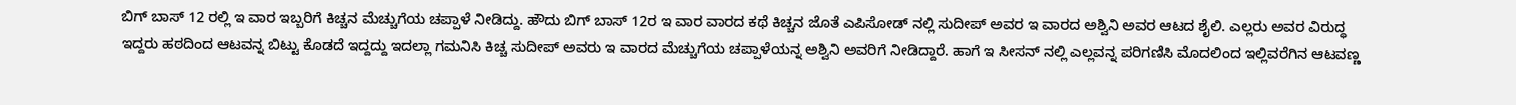ಬಿಗ್ ಬಾಸ್ 12 ರಲ್ಲಿ ಇ ವಾರ ಇಬ್ಬರಿಗೆ ಕಿಚ್ಚನ ಮೆಚ್ಚುಗೆಯ ಚಪ್ಪಾಳೆ ನೀಡಿದ್ದು. ಹೌದು ಬಿಗ್ ಬಾಸ್ 12ರ ಇ ವಾರ ವಾರದ ಕಥೆ ಕಿಚ್ಚನ ಜೊತೆ ಎಪಿಸೋಡ್ ನಲ್ಲಿ ಸುದೀಪ್ ಅವರ ಇ ವಾರದ ಅಶ್ವಿನಿ ಅವರ ಆಟದ ಶೈಲಿ. ಎಲ್ಲರು ಅವರ ವಿರುದ್ಧ ಇದ್ದರು ಹಠದಿಂದ ಆಟವನ್ನ ಬಿಟ್ಟು ಕೊಡದೆ ಇದ್ದದ್ದು ಇದಲ್ಲಾ ಗಮನಿಸಿ ಕಿಚ್ಚ ಸುದೀಪ್ ಅವರು ಇ ವಾರದ ಮೆಚ್ಚುಗೆಯ ಚಪ್ಪಾಳೆಯನ್ನ ಅಶ್ವಿನಿ ಅವರಿಗೆ ನೀಡಿದ್ದಾರೆ. ಹಾಗೆ ಇ ಸೀಸನ್ ನಲ್ಲಿ ಎಲ್ಲವನ್ನ ಪರಿಗಣಿಸಿ ಮೊದಲಿಂದ ಇಲ್ಲಿವರೆಗಿನ ಆಟವಣ್ಣ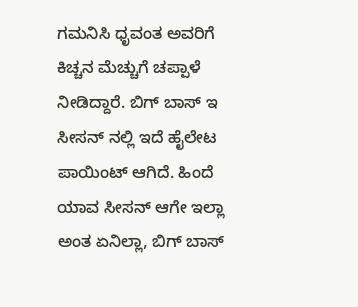ಗಮನಿಸಿ ಧೃವಂತ ಅವರಿಗೆ ಕಿಚ್ಚನ ಮೆಚ್ಚುಗೆ ಚಪ್ಪಾಳೆ ನೀಡಿದ್ದಾರೆ. ಬಿಗ್ ಬಾಸ್ ಇ ಸೀಸನ್ ನಲ್ಲಿ ಇದೆ ಹೈಲೇಟ ಪಾಯಿಂಟ್ ಆಗಿದೆ. ಹಿಂದೆ ಯಾವ ಸೀಸನ್ ಆಗೇ ಇಲ್ಲಾ ಅಂತ ಏನಿಲ್ಲಾ, ಬಿಗ್ ಬಾಸ್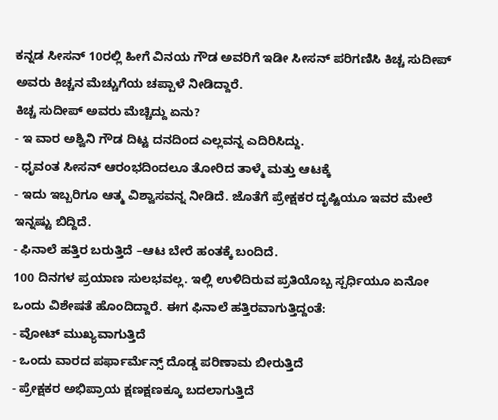ಕನ್ನಡ ಸೀಸನ್ 10ರಲ್ಲಿ ಹೀಗೆ ವಿನಯ ಗೌಡ ಅವರಿಗೆ ಇಡೀ ಸೀಸನ್ ಪರಿಗಣಿಸಿ ಕಿಚ್ಚ ಸುದೀಪ್ ಅವರು ಕಿಚ್ಚನ ಮೆಚ್ಚುಗೆಯ ಚಪ್ಪಾಳೆ ನೀಡಿದ್ದಾರೆ.
ಕಿಚ್ಚ ಸುದೀಪ್ ಅವರು ಮೆಚ್ಚಿದ್ದು ಏನು?
- ಇ ವಾರ ಅಶ್ವಿನಿ ಗೌಡ ದಿಟ್ಟ ದನದಿಂದ ಎಲ್ಲವನ್ನ ಎದಿರಿಸಿದ್ದು.
- ಧೃವಂತ ಸೀಸನ್ ಆರಂಭದಿಂದಲೂ ತೋರಿದ ತಾಳ್ಮೆ ಮತ್ತು ಆಟಕ್ಕೆ
- ಇದು ಇಬ್ಬರಿಗೂ ಆತ್ಮ ವಿಶ್ವಾಸವನ್ನ ನೀಡಿದೆ. ಜೊತೆಗೆ ಪ್ರೇಕ್ಷಕರ ದೃಷ್ಟಿಯೂ ಇವರ ಮೇಲೆ ಇನ್ನಷ್ಟು ಬಿದ್ದಿದೆ.
- ಫಿನಾಲೆ ಹತ್ತಿರ ಬರುತ್ತಿದೆ –ಆಟ ಬೇರೆ ಹಂತಕ್ಕೆ ಬಂದಿದೆ.
100 ದಿನಗಳ ಪ್ರಯಾಣ ಸುಲಭವಲ್ಲ. ಇಲ್ಲಿ ಉಳಿದಿರುವ ಪ್ರತಿಯೊಬ್ಬ ಸ್ಪರ್ಧಿಯೂ ಏನೋ ಒಂದು ವಿಶೇಷತೆ ಹೊಂದಿದ್ದಾರೆ. ಈಗ ಫಿನಾಲೆ ಹತ್ತಿರವಾಗುತ್ತಿದ್ದಂತೆ:
- ವೋಟ್ ಮುಖ್ಯವಾಗುತ್ತಿದೆ
- ಒಂದು ವಾರದ ಪರ್ಫಾರ್ಮೆನ್ಸ್ ದೊಡ್ಡ ಪರಿಣಾಮ ಬೀರುತ್ತಿದೆ
- ಪ್ರೇಕ್ಷಕರ ಅಭಿಪ್ರಾಯ ಕ್ಷಣಕ್ಷಣಕ್ಕೂ ಬದಲಾಗುತ್ತಿದೆ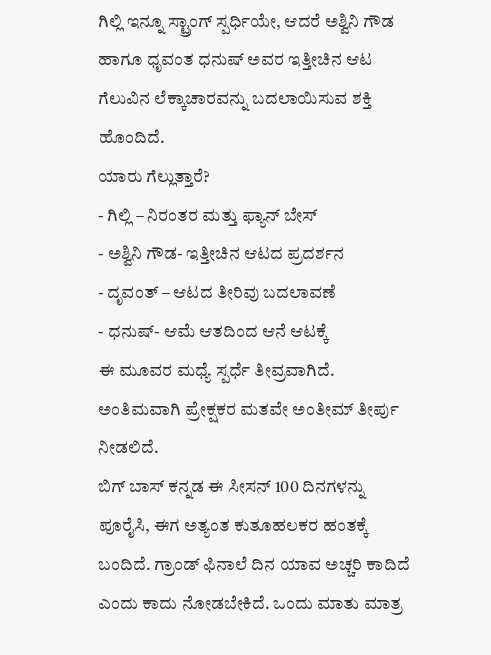ಗಿಲ್ಲಿ ಇನ್ನೂ ಸ್ಟ್ರಾಂಗ್ ಸ್ಪರ್ಧಿಯೇ, ಆದರೆ ಅಶ್ವಿನಿ ಗೌಡ ಹಾಗೂ ಧೃವಂತ ಧನುಷ್ ಅವರ ಇತ್ತೀಚಿನ ಆಟ ಗೆಲುವಿನ ಲೆಕ್ಕಾಚಾರವನ್ನು ಬದಲಾಯಿಸುವ ಶಕ್ತಿ ಹೊಂದಿದೆ.
ಯಾರು ಗೆಲ್ಲುತ್ತಾರೆ?
- ಗಿಲ್ಲಿ – ನಿರಂತರ ಮತ್ತು ಫ್ಯಾನ್ ಬೇಸ್
- ಅಶ್ವಿನಿ ಗೌಡ- ಇತ್ತೀಚಿನ ಆಟದ ಪ್ರದರ್ಶನ
- ದೃವಂತ್ – ಆಟದ ತೀರಿವು ಬದಲಾವಣೆ
- ಧನುಷ್- ಆಮೆ ಆತದಿಂದ ಆನೆ ಆಟಕ್ಕೆ
ಈ ಮೂವರ ಮಧ್ಯೆ ಸ್ಪರ್ಧೆ ತೀವ್ರವಾಗಿದೆ. ಅಂತಿಮವಾಗಿ ಪ್ರೇಕ್ಷಕರ ಮತವೇ ಅಂತೀಮ್ ತೀರ್ಪು ನೀಡಲಿದೆ.
ಬಿಗ್ ಬಾಸ್ ಕನ್ನಡ ಈ ಸೀಸನ್ 100 ದಿನಗಳನ್ನು ಪೂರೈಸಿ, ಈಗ ಅತ್ಯಂತ ಕುತೂಹಲಕರ ಹಂತಕ್ಕೆ ಬಂದಿದೆ. ಗ್ರಾಂಡ್ ಫಿನಾಲೆ ದಿನ ಯಾವ ಅಚ್ಚರಿ ಕಾದಿದೆ ಎಂದು ಕಾದು ನೋಡಬೇಕಿದೆ. ಒಂದು ಮಾತು ಮಾತ್ರ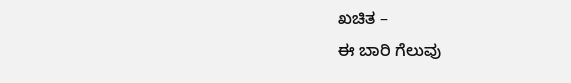ಖಚಿತ –
ಈ ಬಾರಿ ಗೆಲುವು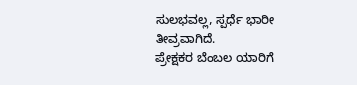ಸುಲಭವಲ್ಲ, ಸ್ಪರ್ಧೆ ಭಾರೀ ತೀವ್ರವಾಗಿದೆ.
ಪ್ರೇಕ್ಷಕರ ಬೆಂಬಲ ಯಾರಿಗೆ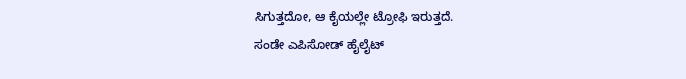ಸಿಗುತ್ತದೋ, ಆ ಕೈಯಲ್ಲೇ ಟ್ರೋಫಿ ಇರುತ್ತದೆ.
ಸಂಡೇ ಎಪಿಸೋಡ್ ಹೈಲೈಟ್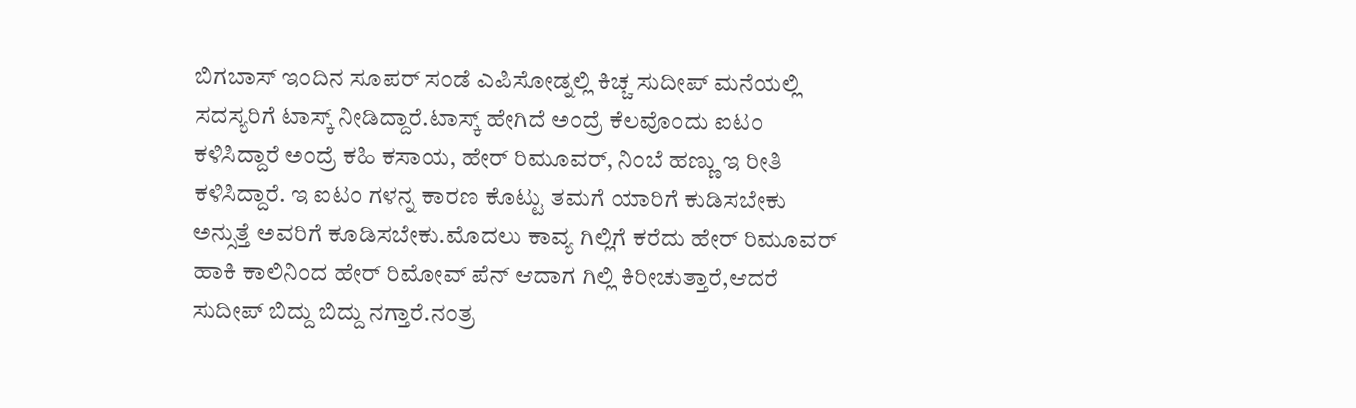ಬಿಗಬಾಸ್ ಇಂದಿನ ಸೂಪರ್ ಸಂಡೆ ಎಪಿಸೋಡ್ನಲ್ಲಿ ಕಿಚ್ಚ ಸುದೀಪ್ ಮನೆಯಲ್ಲಿ ಸದಸ್ಯರಿಗೆ ಟಾಸ್ಕ್ ನೀಡಿದ್ದಾರೆ.ಟಾಸ್ಕ್ ಹೇಗಿದೆ ಅಂದ್ರೆ ಕೆಲವೊಂದು ಐಟಂ ಕಳಿಸಿದ್ದಾರೆ ಅಂದ್ರೆ ಕಹಿ ಕಸಾಯ, ಹೇರ್ ರಿಮೂವರ್, ನಿಂಬೆ ಹಣ್ಣು ಇ ರೀತಿ ಕಳಿಸಿದ್ದಾರೆ. ಇ ಐಟಂ ಗಳನ್ನ ಕಾರಣ ಕೊಟ್ಟು ತಮಗೆ ಯಾರಿಗೆ ಕುಡಿಸಬೇಕು ಅನ್ಸುತ್ತೆ ಅವರಿಗೆ ಕೂಡಿಸಬೇಕು.ಮೊದಲು ಕಾವ್ಯ ಗಿಲ್ಲಿಗೆ ಕರೆದು ಹೇರ್ ರಿಮೂವರ್ ಹಾಕಿ ಕಾಲಿನಿಂದ ಹೇರ್ ರಿಮೋವ್ ಪೆನ್ ಆದಾಗ ಗಿಲ್ಲಿ ಕಿರೀಚುತ್ತಾರೆ,ಆದರೆ ಸುದೀಪ್ ಬಿದ್ದು ಬಿದ್ದು ನಗ್ತಾರೆ.ನಂತ್ರ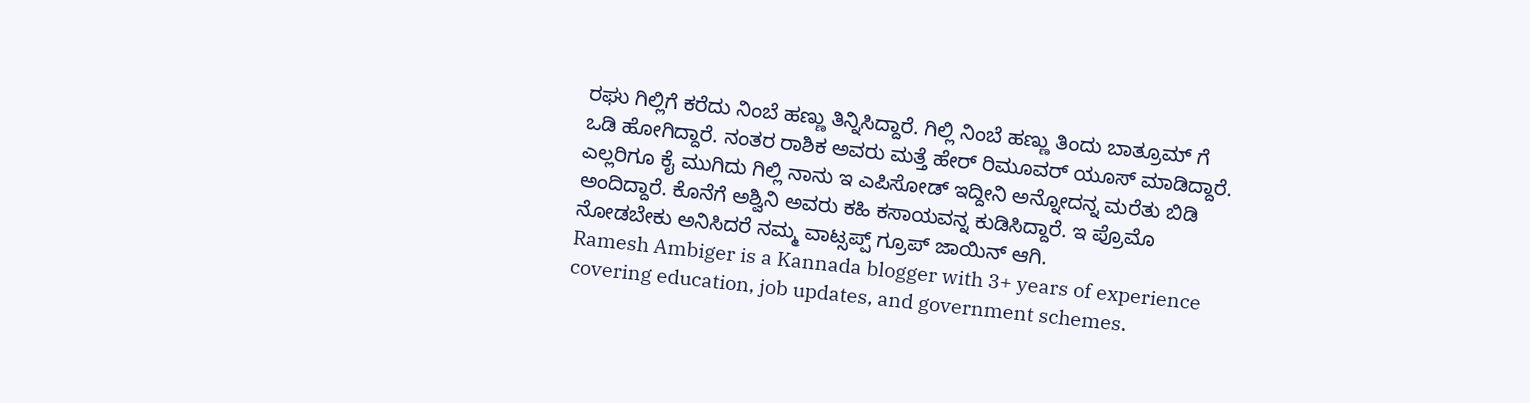ರಘು ಗಿಲ್ಲಿಗೆ ಕರೆದು ನಿಂಬೆ ಹಣ್ಣು ತಿನ್ನಿಸಿದ್ದಾರೆ. ಗಿಲ್ಲಿ ನಿಂಬೆ ಹಣ್ಣು ತಿಂದು ಬಾತ್ರೂಮ್ ಗೆ ಒಡಿ ಹೋಗಿದ್ದಾರೆ. ನಂತರ ರಾಶಿಕ ಅವರು ಮತ್ತೆ ಹೇರ್ ರಿಮೂವರ್ ಯೂಸ್ ಮಾಡಿದ್ದಾರೆ. ಎಲ್ಲರಿಗೂ ಕೈ ಮುಗಿದು ಗಿಲ್ಲಿ ನಾನು ಇ ಎಪಿಸೋಡ್ ಇದ್ದೀನಿ ಅನ್ನೋದನ್ನ ಮರೆತು ಬಿಡಿ ಅಂದಿದ್ದಾರೆ. ಕೊನೆಗೆ ಅಶ್ವಿನಿ ಅವರು ಕಹಿ ಕಸಾಯವನ್ನ ಕುಡಿಸಿದ್ದಾರೆ. ಇ ಪ್ರೊಮೊ ನೋಡಬೇಕು ಅನಿಸಿದರೆ ನಮ್ಮ ವಾಟ್ಸಪ್ಪ್ ಗ್ರೂಪ್ ಜಾಯಿನ್ ಆಗಿ.
Ramesh Ambiger is a Kannada blogger with 3+ years of experience covering education, job updates, and government schemes.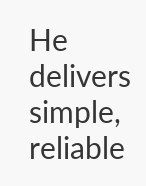He delivers simple, reliable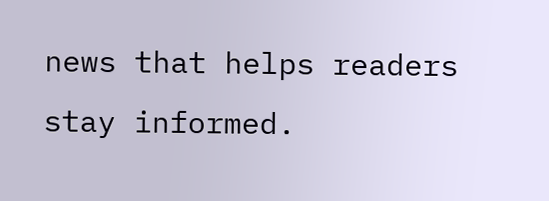news that helps readers stay informed.